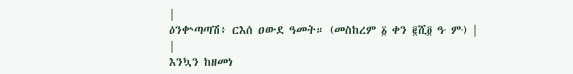|
ዕንቍጣጣሽ፥ ርእሰ ዐውደ ዓመት። (መስከረም ፩ ቀን ፪ሺ፬ ዓ∙ ም∙) |
|
እንኳን ከዘመነ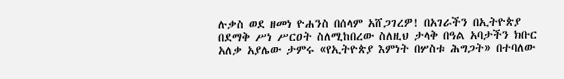ሉቃስ ወደ ዘመነ ዮሐንስ በሰላም አሸጋገረዎ! በአገራችን በኢትዮጵያ በደማቅ ሥነ ሥርዐት ስለሚከበረው ስለዚህ ታላቅ በዓል አባታችን ክቡር አለቃ አያሌው ታምሩ «የኢትዮጵያ እምነት በሦስቱ ሕግጋት» በተባለው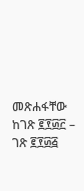መጽሐፋቸው ከገጽ ፪፻፴፫ – ገጽ ፪፻፴፭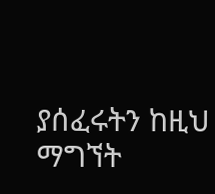ያሰፈሩትን ከዚህ ማግኘት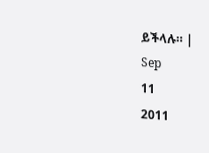ይችላሉ። |
Sep
11
2011